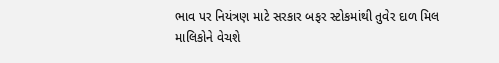ભાવ પર નિયંત્રણ માટે સરકાર બફર સ્ટોકમાંથી તુવેર દાળ મિલ માલિકોને વેચશે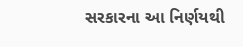સરકારના આ નિર્ણયથી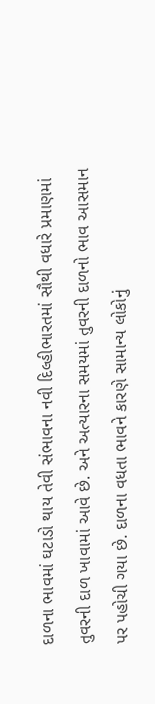દાળના ભાવમાં ઘટાડો થાય તેવી સંભાવના નવી દિલ્હીભારતમાં સૌથી વધારે પ્રમાણમાં તુવરની દાળ ખાવામાં આવે છે. અને અત્યારના સમયમાં તુવરની દાળનો ભાવ આસમાન પર પહોચી ગયા છે. દાળના વધતા ભાવને કારણે સામાન્ય લોકોનું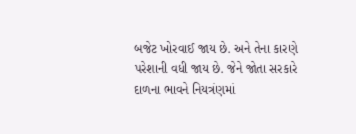બજેટ ખોરવાઈ જાય છે. અને તેના કારણે પરેશાની વધી જાય છે. જેને જોતા સરકારે દાળના ભાવને નિયત્રંણમાં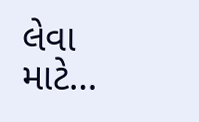લેવા માટે…